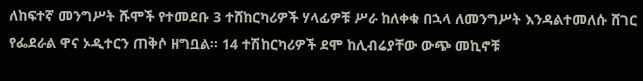ለከፍተኛ መንግሥት ሹሞች የተመደቡ 3 ተሸከርካሪዎች ሃላፊዎቹ ሥራ ከለቀቁ በኋላ ለመንግሥት እንዳልተመለሱ ሸገር የፌደራል ዋና ኦዲተርን ጠቅሶ ዘግቧል፡፡ 14 ተሽከርካሪዎች ደሞ ከሊብሬያቸው ውጭ መኪኖቹ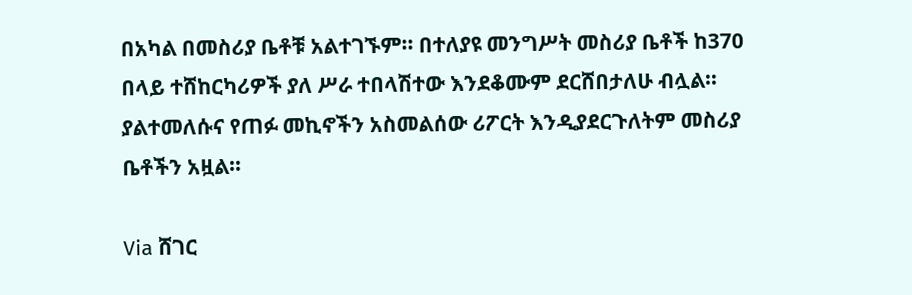በአካል በመስሪያ ቤቶቹ አልተገኙም፡፡ በተለያዩ መንግሥት መስሪያ ቤቶች ከ370 በላይ ተሸከርካሪዎች ያለ ሥራ ተበላሽተው እንደቆሙም ደርሸበታለሁ ብሏል፡፡ ያልተመለሱና የጠፉ መኪኖችን አስመልሰው ሪፖርት እንዲያደርጉለትም መስሪያ ቤቶችን አዟል፡፡

Via ሸገር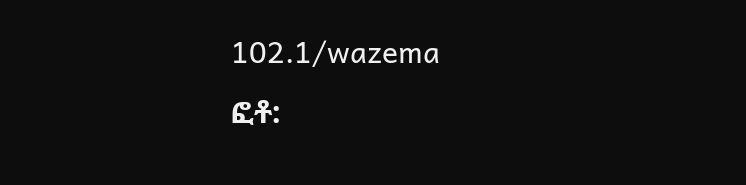102.1/wazema
ፎቶ: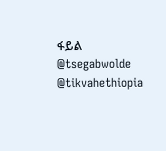ፋይል
@tsegabwolde @tikvahethiopia